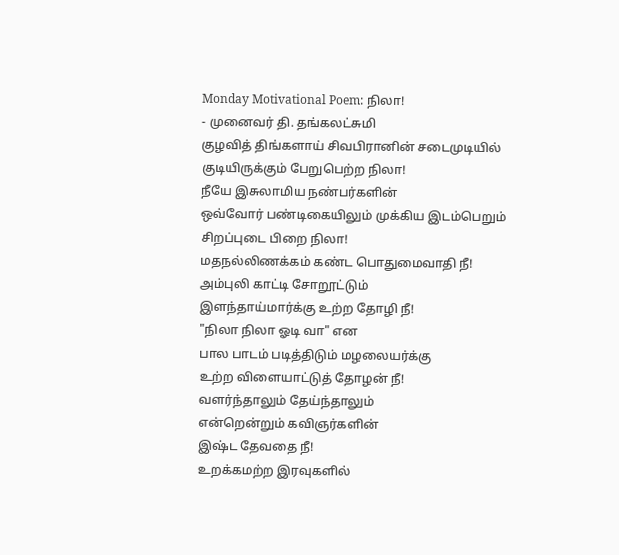Monday Motivational Poem: நிலா!
- முனைவர் தி. தங்கலட்சுமி
குழவித் திங்களாய் சிவபிரானின் சடைமுடியில்
குடியிருக்கும் பேறுபெற்ற நிலா!
நீயே இசுலாமிய நண்பர்களின்
ஒவ்வோர் பண்டிகையிலும் முக்கிய இடம்பெறும்
சிறப்புடை பிறை நிலா!
மதநல்லிணக்கம் கண்ட பொதுமைவாதி நீ!
அம்புலி காட்டி சோறூட்டும்
இளந்தாய்மார்க்கு உற்ற தோழி நீ!
"நிலா நிலா ஓடி வா" என
பால பாடம் படித்திடும் மழலையர்க்கு
உற்ற விளையாட்டுத் தோழன் நீ!
வளர்ந்தாலும் தேய்ந்தாலும்
என்றென்றும் கவிஞர்களின்
இஷ்ட தேவதை நீ!
உறக்கமற்ற இரவுகளில்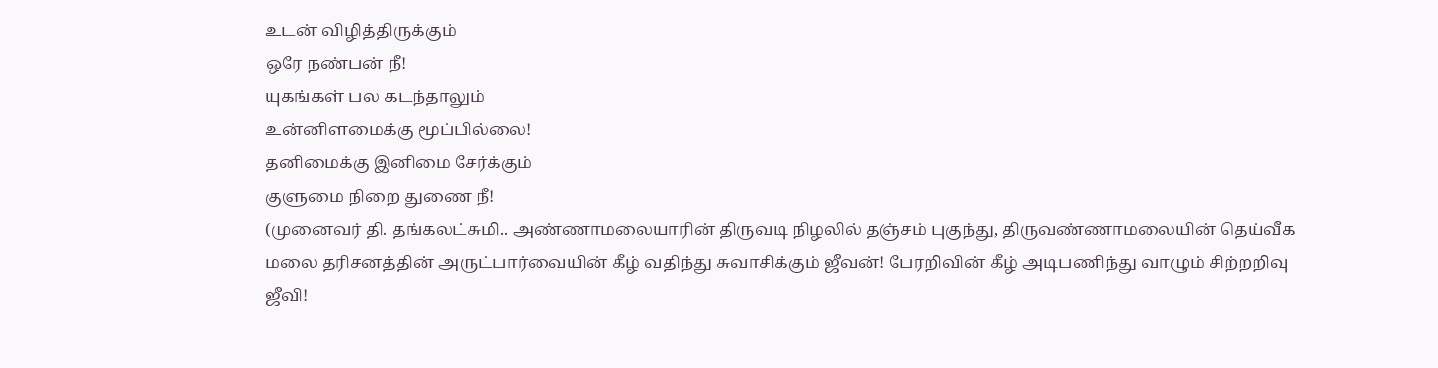உடன் விழித்திருக்கும்
ஒரே நண்பன் நீ!
யுகங்கள் பல கடந்தாலும்
உன்னிளமைக்கு மூப்பில்லை!
தனிமைக்கு இனிமை சேர்க்கும்
குளுமை நிறை துணை நீ!
(முனைவர் தி. தங்கலட்சுமி.. அண்ணாமலையாரின் திருவடி நிழலில் தஞ்சம் புகுந்து, திருவண்ணாமலையின் தெய்வீக மலை தரிசனத்தின் அருட்பார்வையின் கீழ் வதிந்து சுவாசிக்கும் ஜீவன்! பேரறிவின் கீழ் அடிபணிந்து வாழும் சிற்றறிவு ஜீவி!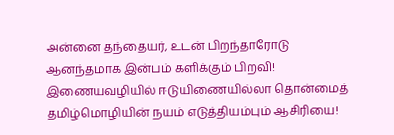அன்னை தந்தையர், உடன் பிறந்தாரோடு ஆனந்தமாக இன்பம் களிக்கும் பிறவி! இணையவழியில் ஈடுயிணையில்லா தொன்மைத் தமிழ்மொழியின் நயம் எடுத்தியம்பும் ஆசிரியை!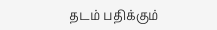தடம் பதிக்கும்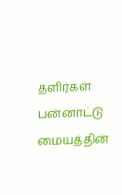தளிர்கள் பன்னாட்டு மையத்தின்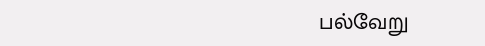பல்வேறு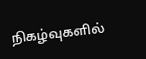நிகழ்வுகளில்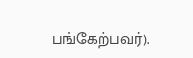பங்கேற்பவர்).